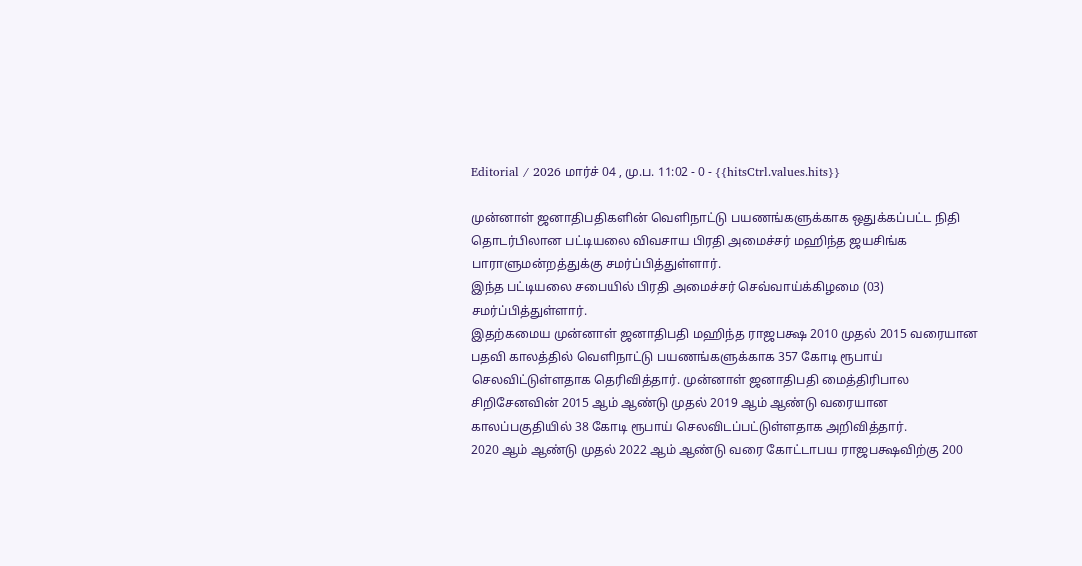Editorial / 2026 மார்ச் 04 , மு.ப. 11:02 - 0 - {{hitsCtrl.values.hits}}

முன்னாள் ஜனாதிபதிகளின் வெளிநாட்டு பயணங்களுக்காக ஒதுக்கப்பட்ட நிதி தொடர்பிலான பட்டியலை விவசாய பிரதி அமைச்சர் மஹிந்த ஜயசிங்க பாராளுமன்றத்துக்கு சமர்ப்பித்துள்ளார்.
இந்த பட்டியலை சபையில் பிரதி அமைச்சர் செவ்வாய்க்கிழமை (03) சமர்ப்பித்துள்ளார்.
இதற்கமைய முன்னாள் ஜனாதிபதி மஹிந்த ராஜபக்ஷ 2010 முதல் 2015 வரையான பதவி காலத்தில் வெளிநாட்டு பயணங்களுக்காக 357 கோடி ரூபாய் செலவிட்டுள்ளதாக தெரிவித்தார். முன்னாள் ஜனாதிபதி மைத்திரிபால சிறிசேனவின் 2015 ஆம் ஆண்டு முதல் 2019 ஆம் ஆண்டு வரையான காலப்பகுதியில் 38 கோடி ரூபாய் செலவிடப்பட்டுள்ளதாக அறிவித்தார்.
2020 ஆம் ஆண்டு முதல் 2022 ஆம் ஆண்டு வரை கோட்டாபய ராஜபக்ஷவிற்கு 200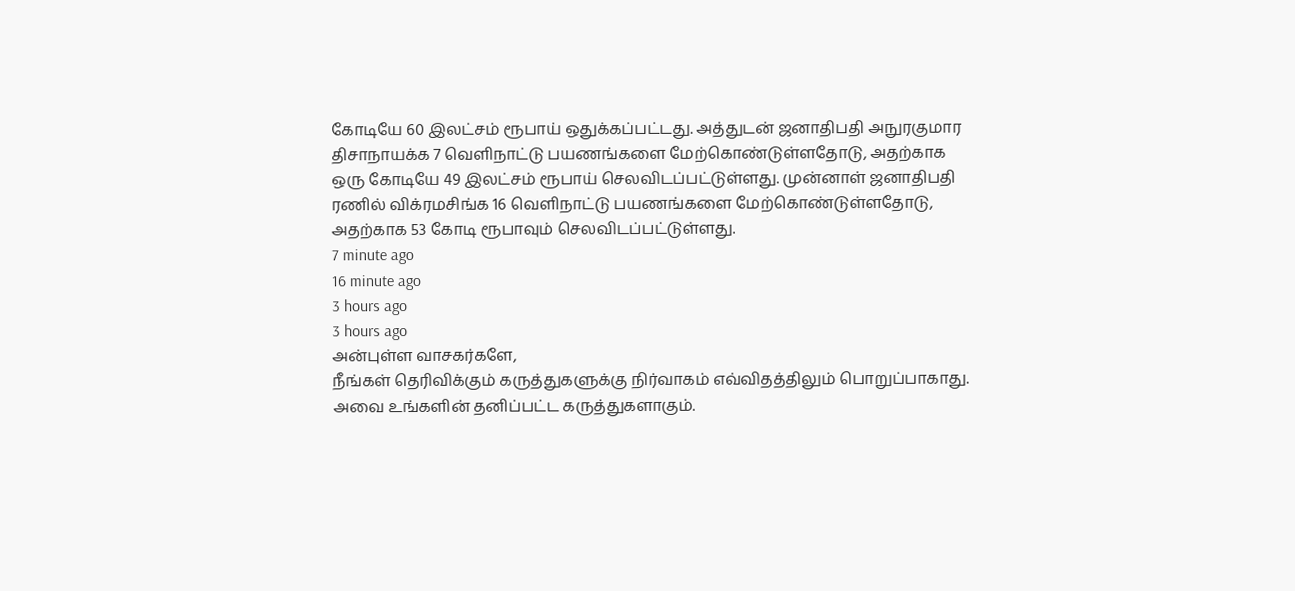கோடியே 60 இலட்சம் ரூபாய் ஒதுக்கப்பட்டது. அத்துடன் ஜனாதிபதி அநுரகுமார திசாநாயக்க 7 வெளிநாட்டு பயணங்களை மேற்கொண்டுள்ளதோடு, அதற்காக ஒரு கோடியே 49 இலட்சம் ரூபாய் செலவிடப்பட்டுள்ளது. முன்னாள் ஜனாதிபதி ரணில் விக்ரமசிங்க 16 வெளிநாட்டு பயணங்களை மேற்கொண்டுள்ளதோடு, அதற்காக 53 கோடி ரூபாவும் செலவிடப்பட்டுள்ளது.
7 minute ago
16 minute ago
3 hours ago
3 hours ago
அன்புள்ள வாசகர்களே,
நீங்கள் தெரிவிக்கும் கருத்துகளுக்கு நிர்வாகம் எவ்விதத்திலும் பொறுப்பாகாது. அவை உங்களின் தனிப்பட்ட கருத்துகளாகும்.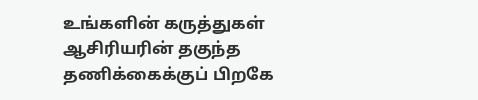உங்களின் கருத்துகள் ஆசிரியரின் தகுந்த தணிக்கைக்குப் பிறகே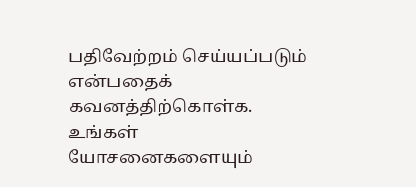பதிவேற்றம் செய்யப்படும் என்பதைக் கவனத்திற்கொள்க. உங்கள் யோசனைகளையும்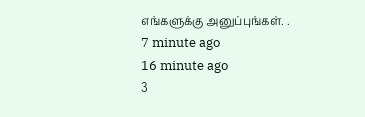எங்களுக்கு அனுப்புங்கள். .
7 minute ago
16 minute ago
3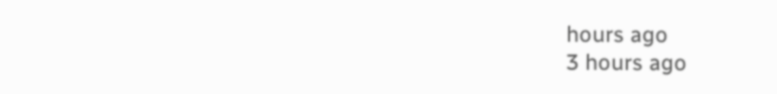hours ago
3 hours ago